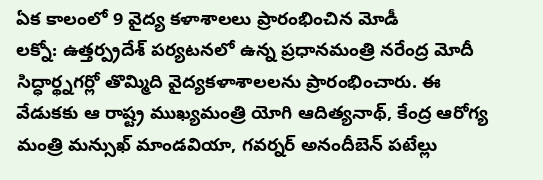ఏక కాలంలో 9 వైద్య కళాశాలలు ప్రారంభించిన మోడీ
లక్నో: ఉత్తర్ప్రదేశ్ పర్యటనలో ఉన్న ప్రధానమంత్రి నరేంద్ర మోదీ సిద్ధార్థ్నగర్లో తొమ్మిది వైద్యకళాశాలలను ప్రారంభించారు. ఈ వేడుకకు ఆ రాష్ట్ర ముఖ్యమంత్రి యోగి ఆదిత్యనాథ్, కేంద్ర ఆరోగ్య మంత్రి మన్సుఖ్ మాండవియా, గవర్నర్ అనందీబెన్ పటేల్లు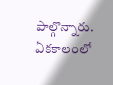పాల్గొన్నారు. ఏకకాలంలో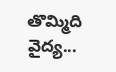తొమ్మిది వైద్య...